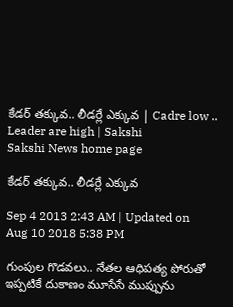కేడర్ తక్కువ.. లీడర్లే ఎక్కువ | Cadre low .. Leader are high | Sakshi
Sakshi News home page

కేడర్ తక్కువ.. లీడర్లే ఎక్కువ

Sep 4 2013 2:43 AM | Updated on Aug 10 2018 5:38 PM

గుంపుల గొడవలు.. నేతల ఆధిపత్య పోరుతో ఇప్పటికే దుకాణం మూసేసే ముప్పును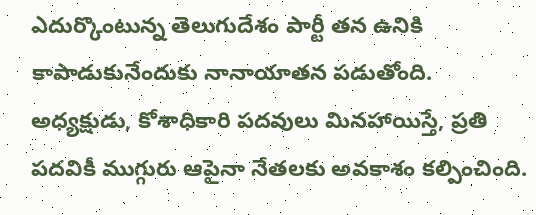ఎదుర్కొంటున్న తెలుగుదేశం పార్టీ తన ఉనికి కాపాడుకునేందుకు నానాయాతన పడుతోంది. అధ్యక్షుడు, కోశాధికారి పదవులు మినహాయిస్తే, ప్రతి పదవికీ ముగ్గురు ఆపైనా నేతలకు అవకాశం కల్పించింది.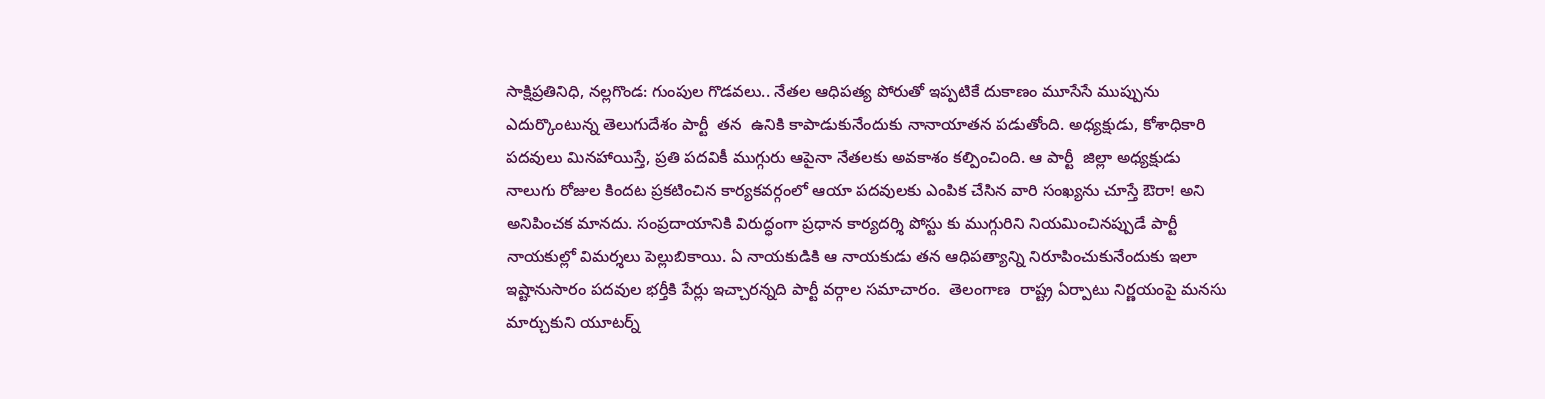సాక్షిప్రతినిధి, నల్లగొండ: గుంపుల గొడవలు.. నేతల ఆధిపత్య పోరుతో ఇప్పటికే దుకాణం మూసేసే ముప్పును ఎదుర్కొంటున్న తెలుగుదేశం పార్టీ  తన  ఉనికి కాపాడుకునేందుకు నానాయాతన పడుతోంది. అధ్యక్షుడు, కోశాధికారి పదవులు మినహాయిస్తే, ప్రతి పదవికీ ముగ్గురు ఆపైనా నేతలకు అవకాశం కల్పించింది. ఆ పార్టీ  జిల్లా అధ్యక్షుడు నాలుగు రోజుల కిందట ప్రకటించిన కార్యకవర్గంలో ఆయా పదవులకు ఎంపిక చేసిన వారి సంఖ్యను చూస్తే ఔరా! అని అనిపించక మానదు. సంప్రదాయానికి విరుద్ధంగా ప్రధాన కార్యదర్శి పోస్టు కు ముగ్గురిని నియమించినప్పుడే పార్టీ నాయకుల్లో విమర్శలు పెల్లుబికాయి. ఏ నాయకుడికి ఆ నాయకుడు తన ఆధిపత్యాన్ని నిరూపించుకునేందుకు ఇలా ఇష్టానుసారం పదవుల భర్తీకి పేర్లు ఇచ్చారన్నది పార్టీ వర్గాల సమాచారం.  తెలంగాణ  రాష్ట్ర ఏర్పాటు నిర్ణయంపై మనసు మార్చుకుని యూటర్న్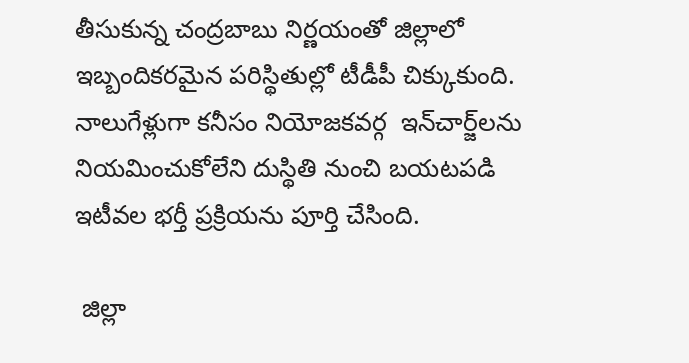తీసుకున్న చంద్రబాబు నిర్ణయంతో జిల్లాలో ఇబ్బందికరమైన పరిస్థితుల్లో టీడీపీ చిక్కుకుంది. నాలుగేళ్లుగా కనీసం నియోజకవర్గ  ఇన్‌చార్జ్‌లను  నియమించుకోలేని దుస్థితి నుంచి బయటపడి ఇటీవల భర్తీ ప్రక్రియను పూర్తి చేసింది.

 జిల్లా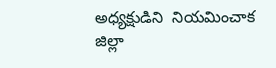అధ్యక్షుడిని  నియమించాక జిల్లా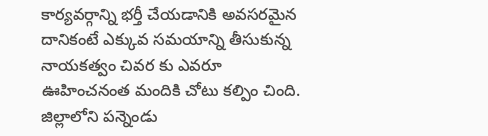కార్యవర్గాన్ని భర్తీ చేయడానికి అవసరమైన దానికంటే ఎక్కువ సమయాన్ని తీసుకున్న నాయకత్వం చివర కు ఎవరూ ఊహించనంత మందికి చోటు కల్పిం చింది. జిల్లాలోని పన్నెండు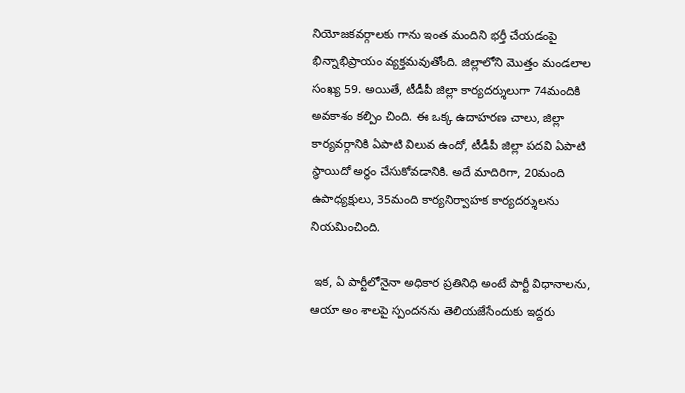నియోజకవర్గాలకు గాను ఇంత మందిని భర్తీ చేయడంపై భిన్నాభిప్రాయం వ్యక్తమవుతోంది. జిల్లాలోని మొత్తం మండలాల సంఖ్య 59. అయితే, టీడీపీ జిల్లా కార్యదర్శులుగా 74మందికి అవకాశం కల్పిం చింది. ఈ ఒక్క ఉదాహరణ చాలు, జిల్లా కార్యవర్గానికి ఏపాటి విలువ ఉందో, టీడీపీ జిల్లా పదవి ఏపాటి స్థాయిదో అర్థం చేసుకోవడానికి. అదే మాదిరిగా, 20మంది ఉపాధ్యక్షులు, 35మంది కార్యనిర్వాహక కార్యదర్శులను నియమించింది.

 ఇక, ఏ పార్టీలోనైనా అధికార ప్రతినిధి అంటే పార్టీ విధానాలను, ఆయా అం శాలపై స్పందనను తెలియజేసేందుకు ఇద్దరు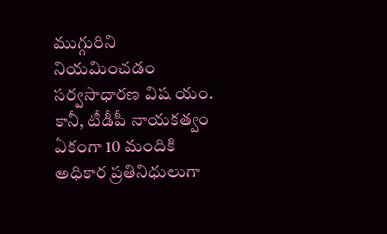ముగ్గురిని నియమించడం సర్వసాధారణ విష యం. కానీ, టీడీపీ నాయకత్వం ఏకంగా 10 మందికి అధికార ప్రతినిధులుగా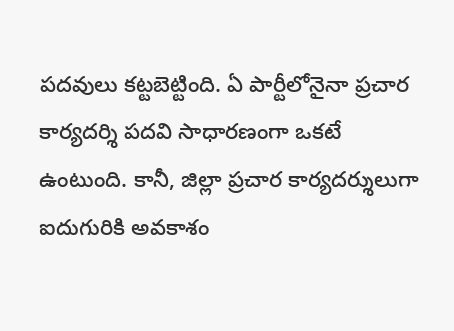పదవులు కట్టబెట్టింది. ఏ పార్టీలోనైనా ప్రచార కార్యదర్శి పదవి సాధారణంగా ఒకటే ఉంటుంది. కానీ, జిల్లా ప్రచార కార్యదర్శులుగా  ఐదుగురికి అవకాశం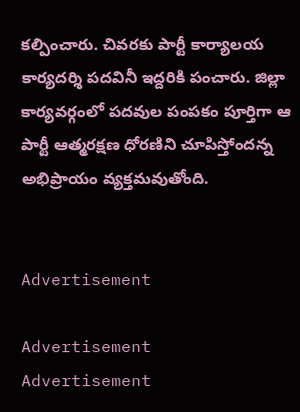కల్పించారు. చివరకు పార్టీ కార్యాలయ కార్యదర్శి పదవినీ ఇద్దరికి పంచారు. జిల్లా కార్యవర్గంలో పదవుల పంపకం పూర్తిగా ఆ పార్టీ ఆత్మరక్షణ ధోరణిని చూపిస్తోందన్న అభిప్రాయం వ్యక్తమవుతోంది.


Advertisement

Advertisement
Advertisement